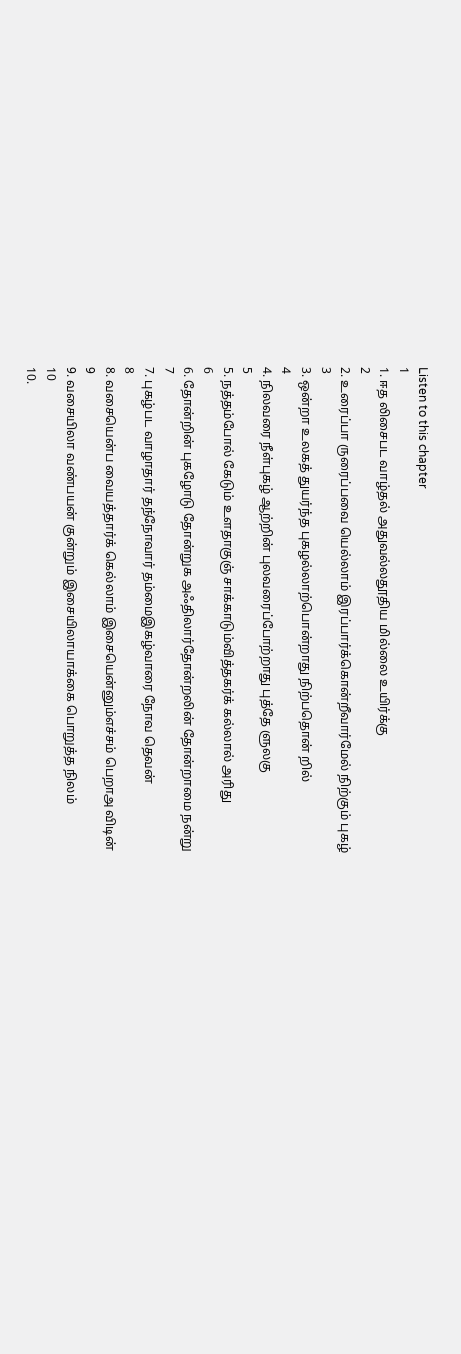Listen to this chapter
1
1. ஈத லிசைபட வாழ்தல் அதுவல்லதூதிய மில்லை உயிர்க்கு
2
2. உரைப்பா ருரைப்பவை யெல்லாம் இரப்பார்க்கொன்றீவார்மேல் நிற்கும் புகழ்
3
3. ஒன்றா உலகத் துயர்ந்த புகழல்லாற்பொன்றாது நிற்பதொன் றில்
4
4. நிலவரை நீள்புகழ் ஆற்றின் புலவரைப்போற்றாது புத்தே ளுலகு
5
5. நத்தம்போல் கேடும் உளதாகுஞ் சாக்காடும்வித்தகர்க் கல்லால் அரிது
6
6. தோன்றின் புகழோடு தோன்றுக அஃதிலார்தோன்றலின் தோன்றாமை நன்று
7
7. புகழ்பட வாழாதார் தந்நோவார் தம்மைஇகழ்வாரை நோவ தெவன்
8
8. வசையென்ப வையத்தார்க் கெல்லாம் இசையென்னும்எச்சம் பெறாஅ விடின்
9
9. வசையிலா வண்பயன் குன்றும் இசையிலாயாக்கை பொறுத்த நிலம்
10
10.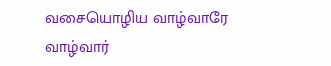வசையொழிய வாழ்வாரே வாழ்வார்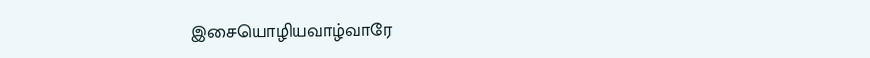இசையொழியவாழ்வாரே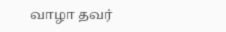வாழா தவர்